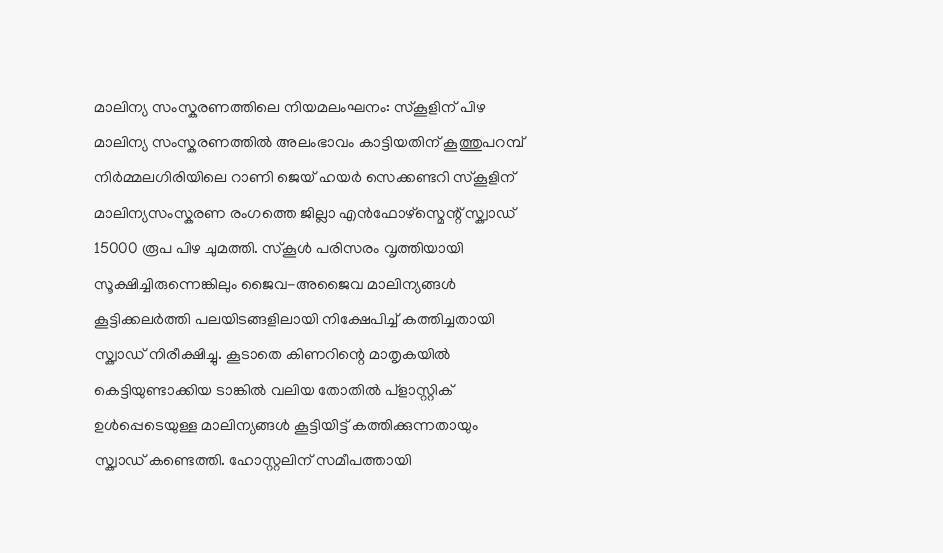മാലിന്യ സംസ്കരണത്തിലെ നിയമലംഘനം: സ്കൂളിന് പിഴ
മാലിന്യ സംസ്കരണത്തിൽ അലംഭാവം കാട്ടിയതിന് കൂത്തുപറമ്പ് നിർമ്മലഗിരിയിലെ റാണി ജെയ് ഹയർ സെക്കണ്ടറി സ്കൂളിന് മാലിന്യസംസ്കരണ രംഗത്തെ ജില്ലാ എൻഫോഴ്സ്മെന്റ് സ്ക്വാഡ് 15000 രൂപ പിഴ ചുമത്തി. സ്കൂൾ പരിസരം വൃത്തിയായി സൂക്ഷിച്ചിരുന്നെങ്കിലും ജൈവ-അജൈവ മാലിന്യങ്ങൾ കൂട്ടിക്കലർത്തി പലയിടങ്ങളിലായി നിക്ഷേപിച്ച് കത്തിച്ചതായി സ്ക്വാഡ് നിരീക്ഷിച്ചു. കൂടാതെ കിണറിന്റെ മാതൃകയിൽ കെട്ടിയുണ്ടാക്കിയ ടാങ്കിൽ വലിയ തോതിൽ പ്ളാസ്റ്റിക് ഉൾപ്പെടെയുള്ള മാലിന്യങ്ങൾ കൂട്ടിയിട്ട് കത്തിക്കുന്നതായും സ്ക്വാഡ് കണ്ടെത്തി. ഹോസ്റ്റലിന് സമീപത്തായി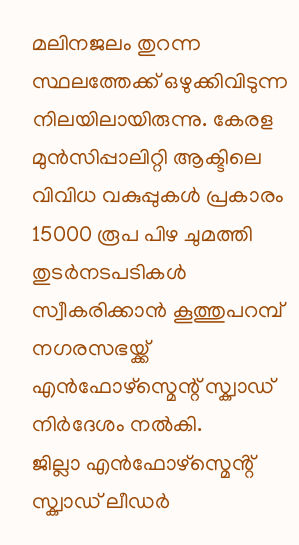മലിനജലം തുറന്ന സ്ഥലത്തേക്ക് ഒഴുക്കിവിടുന്ന നിലയിലായിരുന്നു. കേരള മുൻസിപ്പാലിറ്റി ആക്ടിലെ വിവിധ വകുപ്പുകൾ പ്രകാരം 15000 രൂപ പിഴ ചുമത്തി തുടർനടപടികൾ സ്വീകരിക്കാൻ കൂത്തുപറമ്പ് നഗരസഭയ്ക്ക് എൻഫോഴ്സ്മെന്റ് സ്ക്വാഡ് നിർദേശം നൽകി.
ജില്ലാ എൻഫോഴ്സ്മെൻ്റ് സ്ക്വാഡ് ലീഡർ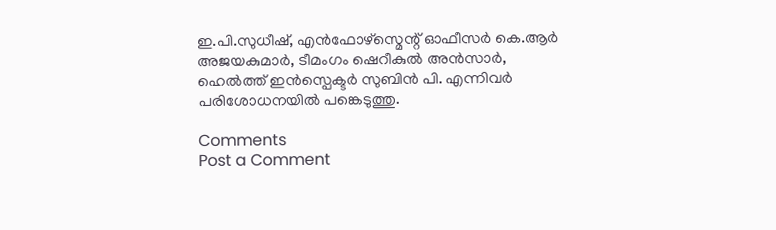ഇ.പി.സുധീഷ്, എൻഫോഴ്സ്മെന്റ് ഓഫീസർ കെ.ആർ അജയകുമാർ, ടീമംഗം ഷെറീകുൽ അൻസാർ, ഹെൽത്ത് ഇൻസ്പെക്ടർ സുബിൻ പി. എന്നിവർ പരിശോധനയിൽ പങ്കെടുത്തു.

Comments
Post a Comment